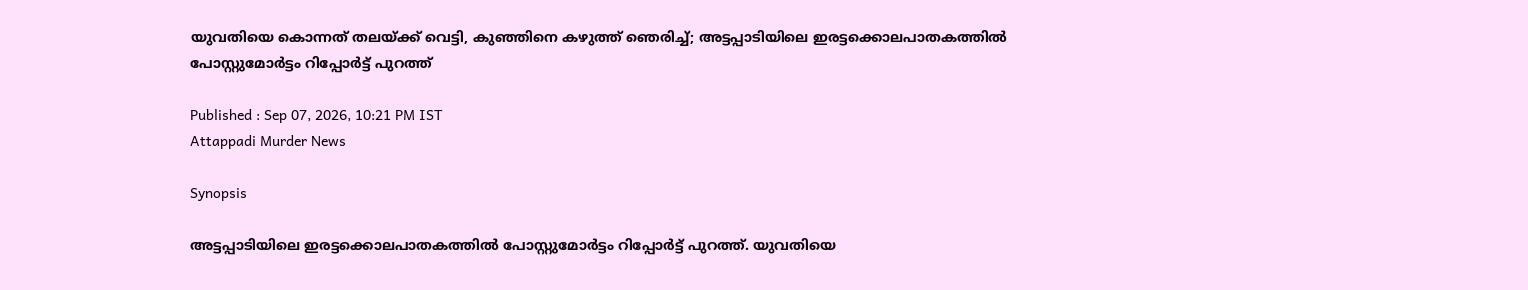യുവതിയെ കൊന്നത് തലയ്ക്ക് വെട്ടി, കുഞ്ഞിനെ കഴുത്ത് ഞെരിച്ച്; അട്ടപ്പാടിയിലെ ഇരട്ടക്കൊലപാതകത്തിൽ പോസ്റ്റുമോർട്ടം റിപ്പോർട്ട് പുറത്ത്

Published : Sep 07, 2026, 10:21 PM IST
Attappadi Murder News

Synopsis

അട്ടപ്പാടിയിലെ ഇരട്ടക്കൊലപാതകത്തിൽ പോസ്റ്റുമോർട്ടം റിപ്പോർട്ട് പുറത്ത്. യുവതിയെ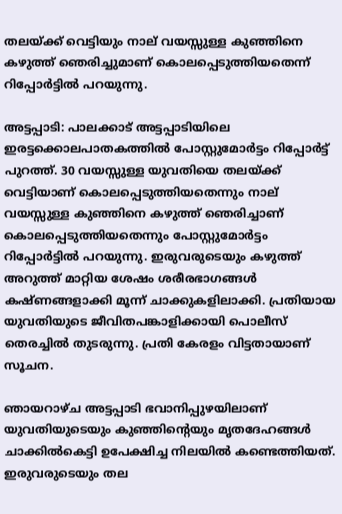തലയ്ക്ക് വെട്ടിയും നാല് വയസ്സുള്ള കുഞ്ഞിനെ കഴുത്ത് ഞെരിച്ചുമാണ് കൊലപ്പെടുത്തിയതെന്ന് റിപ്പോർട്ടിൽ പറയുന്നു.

അട്ടപ്പാടി: പാലക്കാട് അട്ടപ്പാടിയിലെ ഇരട്ടക്കൊലപാതകത്തിൽ പോസ്റ്റുമോർട്ടം റിപ്പോർട്ട് പുറത്ത്. 30 വയസ്സുള്ള യുവതിയെ തലയ്ക്ക് വെട്ടിയാണ് കൊലപ്പെടുത്തിയതെന്നും നാല് വയസ്സുള്ള കുഞ്ഞിനെ കഴുത്ത് ഞെരിച്ചാണ് കൊലപ്പെടുത്തിയതെന്നും പോസ്റ്റുമോർട്ടം റിപ്പോർട്ടിൽ പറയുന്നു. ഇരുവരുടെയും കഴുത്ത് അറുത്ത് മാറ്റിയ ശേഷം ശരീരഭാഗങ്ങൾ കഷ്ണങ്ങളാക്കി മൂന്ന് ചാക്കുകളിലാക്കി. പ്രതിയായ യുവതിയുടെ ജീവിതപങ്കാളിക്കായി പൊലീസ് തെരച്ചിൽ തുടരുന്നു. പ്രതി കേരളം വിട്ടതായാണ് സൂചന.

ഞായറാഴ്ച അട്ടപ്പാടി ഭവാനിപ്പുഴയിലാണ് യുവതിയുടെയും കുഞ്ഞിന്റെയും മൃതദേഹങ്ങൾ ചാക്കിൽകെട്ടി ഉപേക്ഷിച്ച നിലയിൽ കണ്ടെത്തിയത്. ഇരുവരുടെയും തല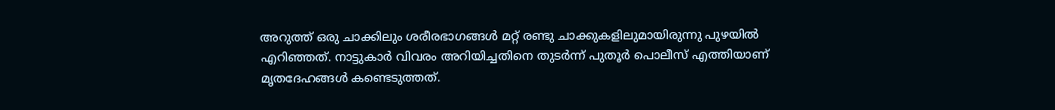അറുത്ത് ഒരു ചാക്കിലും ശരീരഭാഗങ്ങൾ മറ്റ് രണ്ടു ചാക്കുകളിലുമായിരുന്നു പുഴയിൽ എറിഞ്ഞത്. നാട്ടുകാർ വിവരം അറിയിച്ചതിനെ തുടർന്ന് പുതൂർ പൊലീസ് എത്തിയാണ് മൃതദേഹങ്ങൾ കണ്ടെടുത്തത്.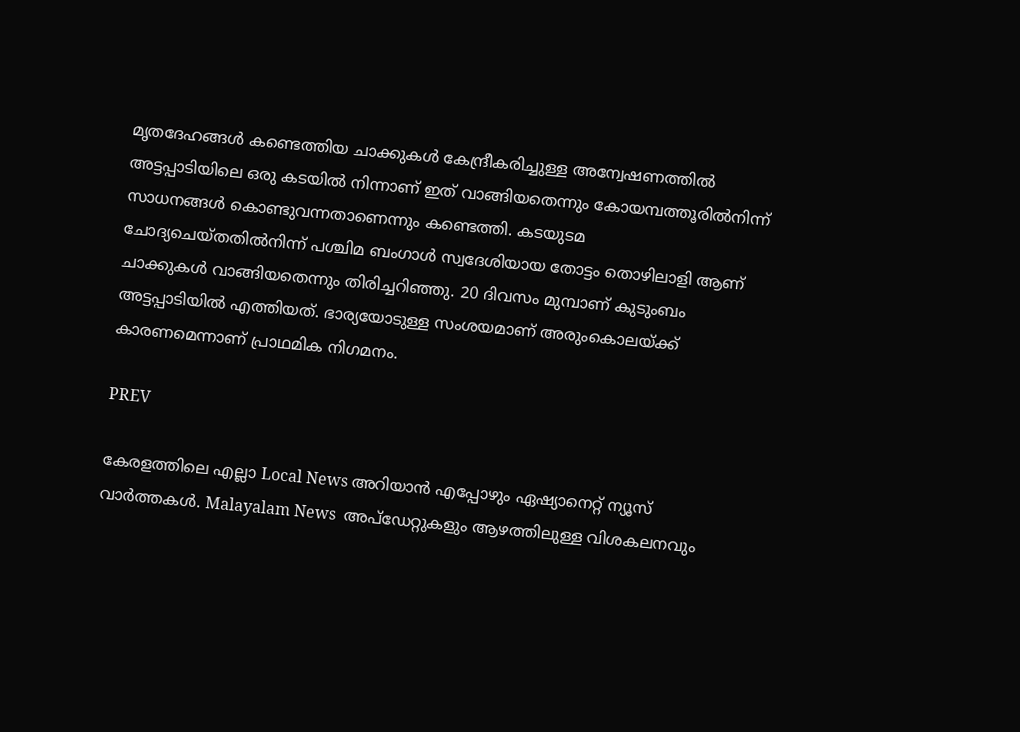മൃതദേഹങ്ങൾ കണ്ടെത്തിയ ചാക്കുകൾ കേന്ദ്രീകരിച്ചുള്ള അന്വേഷണത്തിൽ അട്ടപ്പാടിയിലെ ഒരു കടയിൽ നിന്നാണ് ഇത് വാങ്ങിയതെന്നും കോയമ്പത്തൂരിൽനിന്ന് സാധനങ്ങൾ കൊണ്ടുവന്നതാണെന്നും കണ്ടെത്തി. കടയുടമ ചോദ്യചെയ്തതിൽനിന്ന് പശ്ചിമ ബംഗാൾ സ്വദേശിയായ തോട്ടം തൊഴിലാളി ആണ് ചാക്കുകൾ വാങ്ങിയതെന്നും തിരിച്ചറിഞ്ഞു. 20 ദിവസം മുമ്പാണ് കുടുംബം അട്ടപ്പാടിയിൽ എത്തിയത്. ഭാര്യയോടുള്ള സംശയമാണ് അരുംകൊലയ്ക്ക് കാരണമെന്നാണ് പ്രാഥമിക നിഗമനം.

PREV

കേരളത്തിലെ എല്ലാ Local News അറിയാൻ എപ്പോഴും ഏഷ്യാനെറ്റ് ന്യൂസ് വാർത്തകൾ. Malayalam News  അപ്‌ഡേറ്റുകളും ആഴത്തിലുള്ള വിശകലനവും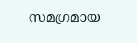സമഗ്രമായ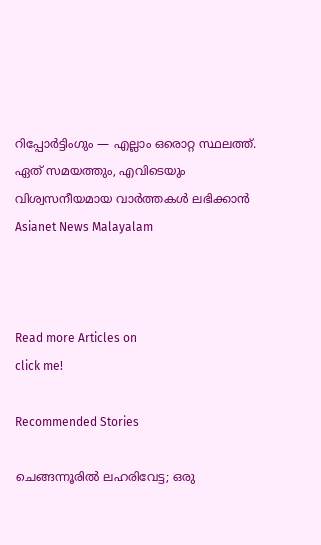റിപ്പോർട്ടിംഗും — എല്ലാം ഒരൊറ്റ സ്ഥലത്ത്. ഏത് സമയത്തും, എവിടെയും വിശ്വസനീയമായ വാർത്തകൾ ലഭിക്കാൻ Asianet News Malayalam



Read more Articles on
click me!

Recommended Stories

ചെങ്ങന്നൂരിൽ ലഹരിവേട്ട; ഒരു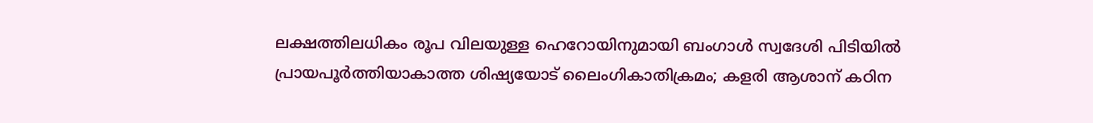ലക്ഷത്തിലധികം രൂപ വിലയുള്ള ഹെറോയിനുമായി ബംഗാൾ സ്വദേശി പിടിയിൽ
പ്രായപൂർത്തിയാകാത്ത ശിഷ്യയോട് ലൈംഗികാതിക്രമം; കളരി ആശാന് കഠിന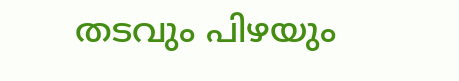തടവും പിഴയും